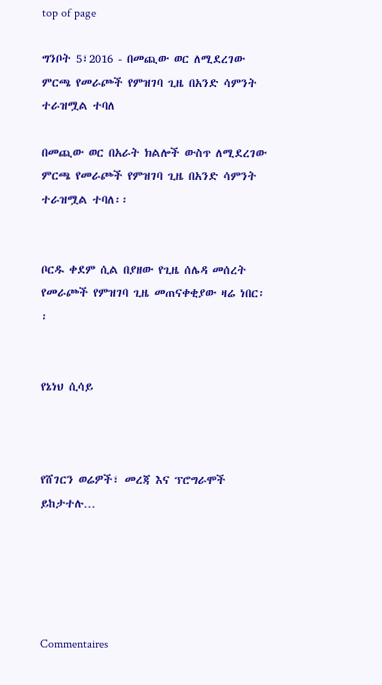top of page

ግንቦት 5፣2016 - በመጪው ወር ለሚደረገው ምርጫ የመራጮች የምዝገባ ጊዜ በአንድ ሳምንት ተራዝሟል ተባለ

በመጪው ወር በአራት ክልሎች ውስጥ ለሚደረገው ምርጫ የመራጮች የምዝገባ ጊዜ በአንድ ሳምንት ተራዝሟል ተባለ፡፡


ቦርዱ ቀደም ሲል በያዘው የጊዜ ሰሌዳ መሰረት የመራጮች የምዝገባ ጊዜ መጠናቀቂያው ዛሬ ነበር፡፡


የኔነህ ሲሳይ



የሸገርን ወሬዎች፣ መረጃ እና ፕሮግራሞች ይከታተሉ…





Commentaires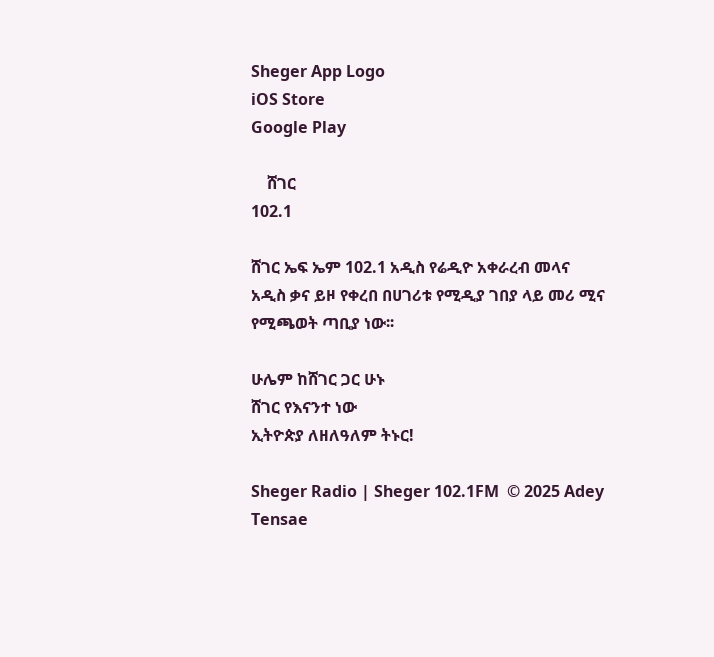Sheger App Logo
iOS Store
Google Play

    ሸገር
102.1

ሸገር ኤፍ ኤም 102.1 አዲስ የሬዲዮ አቀራረብ መላና አዲስ ቃና ይዞ የቀረበ በሀገሪቱ የሚዲያ ገበያ ላይ መሪ ሚና የሚጫወት ጣቢያ ነው፡፡

ሁሌም ከሸገር ጋር ሁኑ
ሸገር የእናንተ ነው
ኢትዮጵያ ለዘለዓለም ትኑር!

Sheger Radio | Sheger 102.1FM  © 2025 Adey Tensae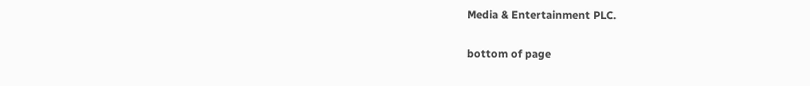Media & Entertainment PLC.

bottom of page